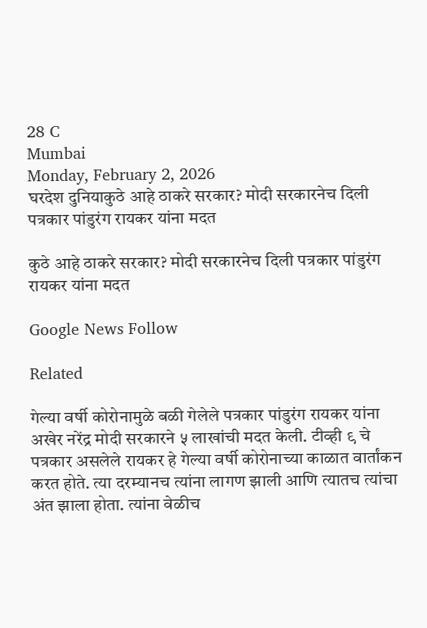28 C
Mumbai
Monday, February 2, 2026
घरदेश दुनियाकुठे आहे ठाकरे सरकार? मोदी सरकारनेच दिली पत्रकार पांडुरंग रायकर यांना मदत

कुठे आहे ठाकरे सरकार? मोदी सरकारनेच दिली पत्रकार पांडुरंग रायकर यांना मदत

Google News Follow

Related

गेल्या वर्षी कोरोनामुळे बळी गेलेले पत्रकार पांडुरंग रायकर यांना अखेर नरेंद्र मोदी सरकारने ५ लाखांची मदत केली. टीव्ही ९ चे पत्रकार असलेले रायकर हे गेल्या वर्षी कोरोनाच्या काळात वार्तांकन करत होते. त्या दरम्यानच त्यांना लागण झाली आणि त्यातच त्यांचा अंत झाला होता. त्यांना वेळीच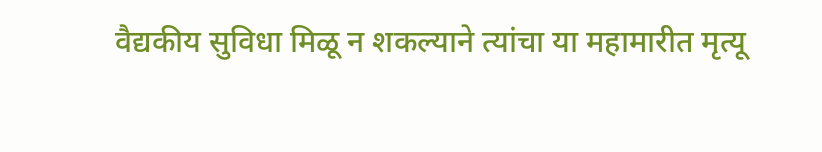वैद्यकीय सुविधा मिळू न शकल्याने त्यांचा या महामारीत मृत्यू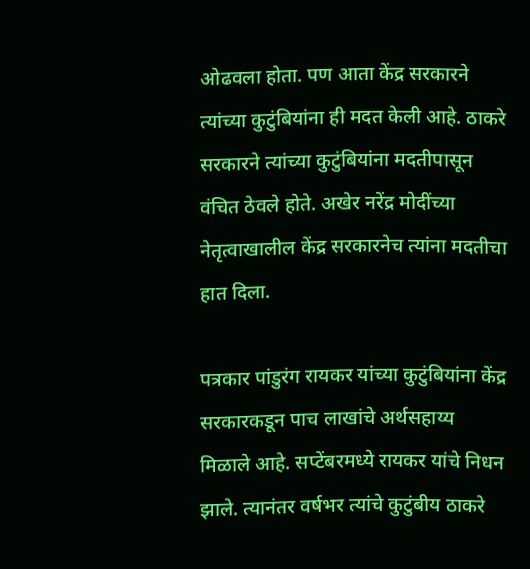ओढवला होता. पण आता केंद्र सरकारने त्यांच्या कुटुंबियांना ही मदत केली आहे. ठाकरे सरकारने त्यांच्या कुटुंबियांना मदतीपासून वंचित ठेवले होते. अखेर नरेंद्र मोदींच्या नेतृत्वाखालील केंद्र सरकारनेच त्यांना मदतीचा हात दिला.

पत्रकार पांडुरंग रायकर यांच्या कुटुंबियांना केंद्र सरकारकडून पाच लाखांचे अर्थसहाय्य मिळाले आहे. सप्टेंबरमध्ये रायकर यांचे निधन झाले. त्यानंतर वर्षभर त्यांचे कुटुंबीय ठाकरे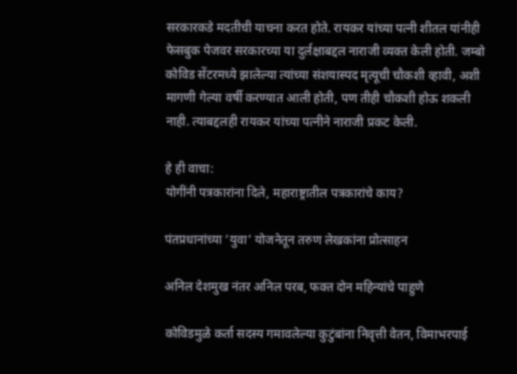सरकारकडे मदतीची याचना करत होते. रायकर यांच्या पत्नी शीतल यांनीही फेसबुक पेजवर सरकारच्या या दुर्लक्षाबद्दल नाराजी व्यक्त केली होती. जम्बो कोविड सेंटरमध्ये झालेल्या त्यांच्या संशयास्पद मृत्यूची चौकशी व्हावी, अशी मागणी गेल्या वर्षी करण्यात आली होती, पण तीही चौकशी होऊ शकली नाही. त्याबद्दलही रायकर यांच्या पत्नीने नाराजी प्रकट केली.

हे ही वाचा:
योगींनी पत्रकारांना दिले, महाराष्ट्रातील पत्रकारांचे काय?

पंतप्रधानांच्या ‘युवा’ योजनेतून तरुण लेखकांना प्रोत्साहन

अनिल देशमुख नंतर अनिल परब, फक्त दोन महिन्यांचे पाहुणे

कोविडमुळे कर्ता सदस्य गमावलेल्या कुटुंबांना निवृत्ती वेतन, विमाभरपाई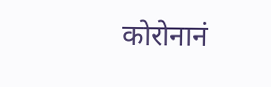कोरोनानं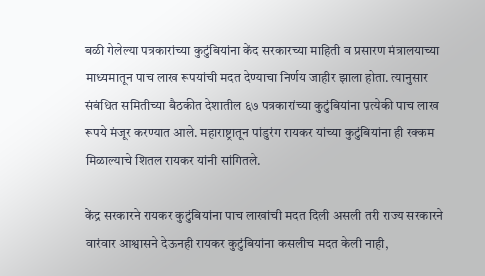बळी गेलेल्या पत्रकारांच्या कुटुंबियांना केंद सरकारच्या माहिती व प्रसारण मंत्रालयाच्या माध्यमातून पाच लाख रूपयांची मदत देण्याचा निर्णय जाहीर झाला होता. त्यानुसार संबंधित समितीच्या बैठकीत देशातील ६७ पत्रकारांच्या कुटुंबियांना प़त्येकी पाच लाख रूपये मंजूर करण्यात आले. महाराष्ट्रातून पांडुरंग रायकर यांच्या कुटुंबियांना ही रक्कम मिळाल्याचे शितल रायकर यांनी सांगितले.

केंद्र सरकारने रायकर कुटुंबियांना पाच लाखांची मदत दिली असली तरी राज्य सरकारने वारंवार आश्वासने देऊनही रायकर कुटुंबियांना कसलीच मदत केली नाही,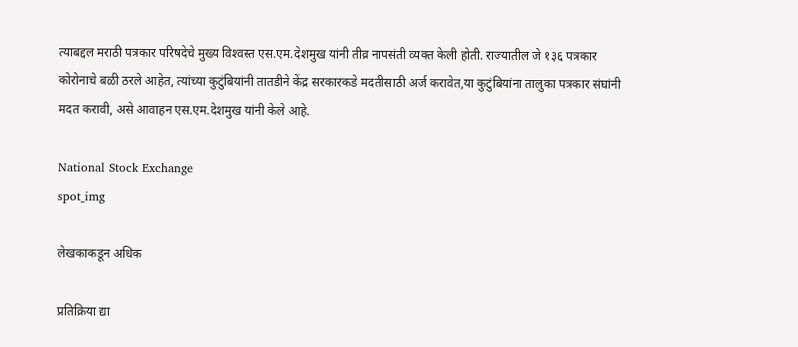त्याबद्दल मराठी पत्रकार परिषदेचे मुख्य विश्‍वस्त एस.एम.देशमुख यांनी तीव्र नापसंती व्यक्त केली होती. राज्यातील जे १३६ पत्रकार कोरोनाचे बळी ठरले आहेत, त्यांच्या कुटुंबियांनी तातडीने केंद्र सरकारकडे मदतीसाठी अर्ज करावेत,या कुटुंबियांना तालुका पत्रकार संघांनी मदत करावी, असे आवाहन एस.एम.देशमुख यांनी केले आहे.

National Stock Exchange
spot_img

लेखकाकडून अधिक

प्रतिक्रिया द्या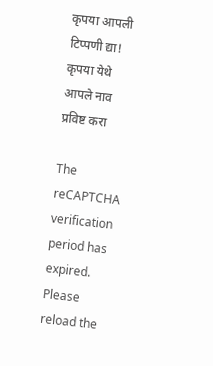कृपया आपली टिप्पणी द्या!
कृपया येथे आपले नाव प्रविष्ट करा

The reCAPTCHA verification period has expired. Please reload the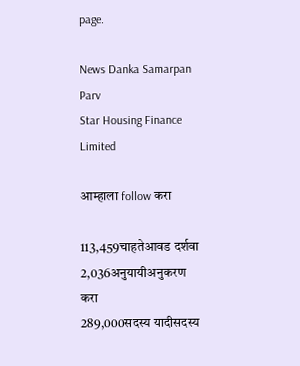page.

News Danka Samarpan Parv
Star Housing Finance Limited

आम्हाला follow करा

113,459चाहतेआवड दर्शवा
2,036अनुयायीअनुकरण करा
289,000सदस्य यादीसदस्य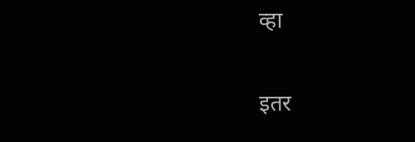व्हा

इतर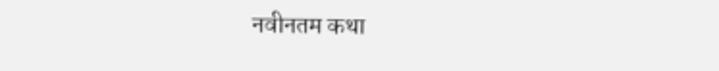नवीनतम कथा